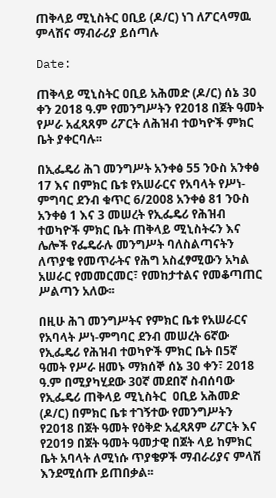ጠቅላይ ሚኒስትር ዐቢይ (ዶ/ር) ነገ ለፖርላማዉ ምላሽና ማብራሪያ ይሰጣሉ

Date:

ጠቅላይ ሚኒስትር ዐቢይ አሕመድ (ዶ/ር) ሰኔ 30 ቀን 2018 ዓ.ም የመንግሥትን የ2018 በጀት ዓመት የሥራ አፈጻጸም ሪፖርት ለሕዝብ ተወካዮች ምክር ቤት ያቀርባሉ፡፡

በኢፌዴሪ ሕገ መንግሥት አንቀፅ 55 ንዑስ አንቀፅ 17 እና በምክር ቤቱ የአሠራርና የአባላት የሥነ-ምግባር ደንብ ቁጥር 6/2008 አንቀፅ 81 ንዑስ አንቀፅ 1 እና 3 መሠረት የኢፌዴሪ የሕዝብ ተወካዮች ምክር ቤት ጠቅላይ ሚኒስትሩን እና ሌሎች የፌዴራሉ መንግሥት ባለስልጣናትን ለጥያቄ የመጥራትና የሕግ አስፈፃሚውን አካል አሠራር የመመርመር፣ የመከታተልና የመቆጣጠር ሥልጣን አለው፡፡

በዚሁ ሕገ መንግሥትና የምክር ቤቱ የአሠራርና የአባላት ሥነ-ምግባር ደንብ መሠረት 6ኛው የኢፌዴሪ የሕዝብ ተወካዮች ምክር ቤት በ5ኛ ዓመት የሥራ ዘመኑ ማክሰኞ ሰኔ 30 ቀን፣ 2018 ዓ.ም በሚያካሂደው 30ኛ መደበኛ ስብሰባው የኢፌዴሪ ጠቅላይ ሚኒስትር  ዐቢይ አሕመድ (ዶ/ር) በምክር ቤቱ ተገኝተው የመንግሥትን የ2018 በጀት ዓመት የዕቅድ አፈጻጸም ሪፖርት እና የ2019 በጀት ዓመት ዓመታዊ በጀት ላይ ከምክር ቤት አባላት ለሚነሱ ጥያቄዎች ማብራሪያና ምላሽ እንደሚሰጡ ይጠበቃል፡፡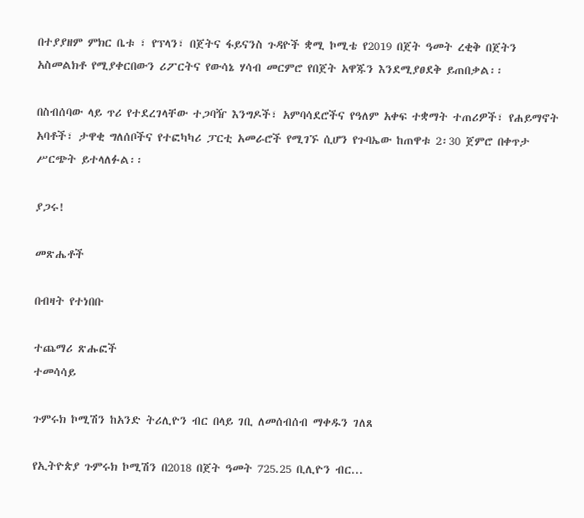በተያያዘም ምክር ቤቱ ፣ የፕላን፣ በጀትና ፋይናንስ ጉዳዮች ቋሚ ኮሚቴ የ2019 በጀት ዓመት ረቂቅ በጀትን አስመልክቶ የሚያቀርበውን ሪፖርትና የውሳኔ ሃሳብ መርምሮ የበጀት አዋጁን እንደሚያፀደቅ ይጠበቃል፡፡

በስብሰባው ላይ ጥሪ የተደረገላቸው ተጋባዥ እንግዶች፣ አምባሳደሮችና የዓለም አቀፍ ተቋማት ተጠሪዎች፣ የሐይማኖት አባቶች፣ ታዋቂ ግለሰቦችና የተፎካካሪ ፓርቲ አመራሮች የሚገኙ ሲሆን የጉባኤው ከጠዋቱ 2፡30 ጀምሮ በቀጥታ ሥርጭት ይተላለፉል፡፡

ያጋሩ!

መጽሔቶች

በብዛት የተነበቡ

ተጨማሪ ጽሑፎች
ተመሳሳይ

ጉምሩክ ኮሚሽን ከአንድ ትሪሊዮን ብር በላይ ገቢ ለመሰብሰብ ማቀዱን ገለጸ

የኢትዮጵያ ጉምሩክ ኮሚሽን በ2018 በጀት ዓመት 725.25 ቢሊዮን ብር...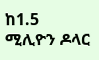ከ1.5 ሚሊዮን ዶላር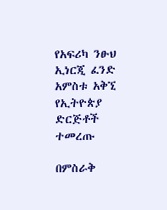የአፍሪካ ንፁህ ኢነርጂ ፈንድ አምስቱ አቅኚ የኢትዮጵያ ድርጅቶች ተመረጡ

በምስራቅ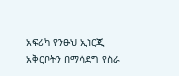አፍሪካ የንፁህ ኢነርጂ አቅርቦትን በማሳደግ የስራ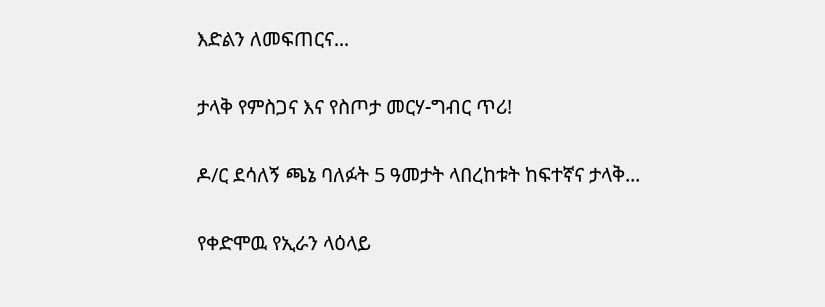እድልን ለመፍጠርና...

ታላቅ የምስጋና እና የስጦታ መርሃ-ግብር ጥሪ!

ዶ/ር ደሳለኝ ጫኔ ባለፉት 5 ዓመታት ላበረከቱት ከፍተኛና ታላቅ...

የቀድሞዉ የኢራን ላዕላይ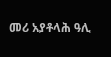መሪ አያቶላሕ ዓሊ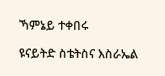ኻምኔይ ተቀበሩ

ዩናይትድ ስቴትስና እስራኤል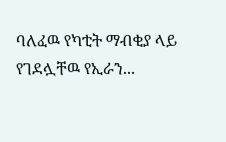ባለፈዉ የካቲት ማብቂያ ላይ የገደሏቸዉ የኢራን...